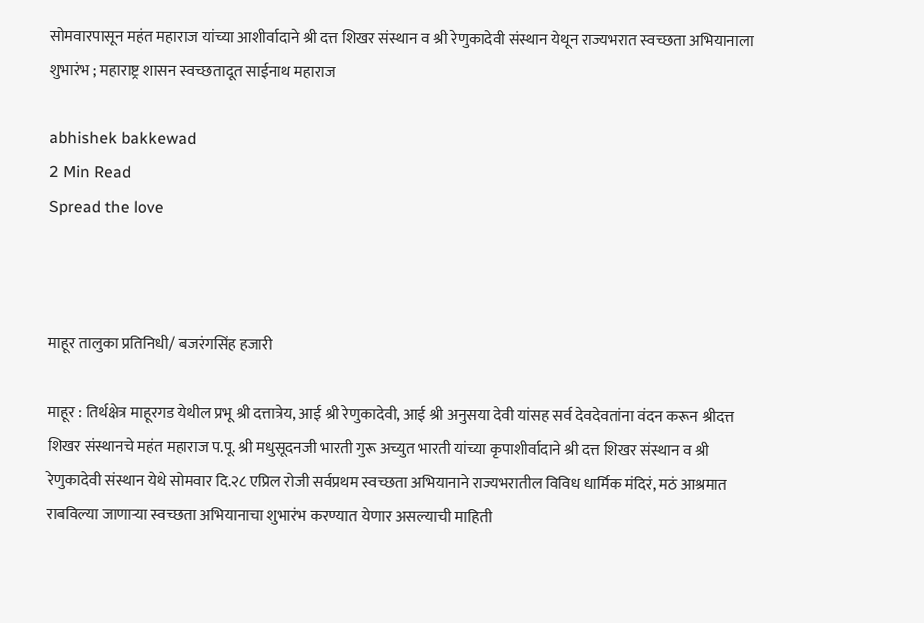सोमवारपासून महंत महाराज यांच्या आशीर्वादाने श्री दत्त शिखर संस्थान व श्री रेणुकादेवी संस्थान येथून राज्यभरात स्वच्छता अभियानाला शुभारंभ ; महाराष्ट्र शासन स्वच्छतादूत साईनाथ महाराज

abhishek bakkewad
2 Min Read
Spread the love



माहूर तालुका प्रतिनिधी/ बजरंगसिंह हजारी

माहूर : तिर्थक्षेत्र माहूरगड येथील प्रभू श्री दत्तात्रेय, आई श्री रेणुकादेवी, आई श्री अनुसया देवी यांसह सर्व देवदेवतांना वंदन करून श्रीदत्त शिखर संस्थानचे महंत महाराज प.पू. श्री मधुसूदनजी भारती गुरू अच्युत भारती यांच्या कृपाशीर्वादाने श्री दत्त शिखर संस्थान व श्री रेणुकादेवी संस्थान येथे सोमवार दि.२८ एप्रिल रोजी सर्वप्रथम स्वच्छता अभियानाने राज्यभरातील विविध धार्मिक मंदिरं, मठं आश्रमात राबविल्या जाणाऱ्या स्वच्छता अभियानाचा शुभारंभ करण्यात येणार असल्याची माहिती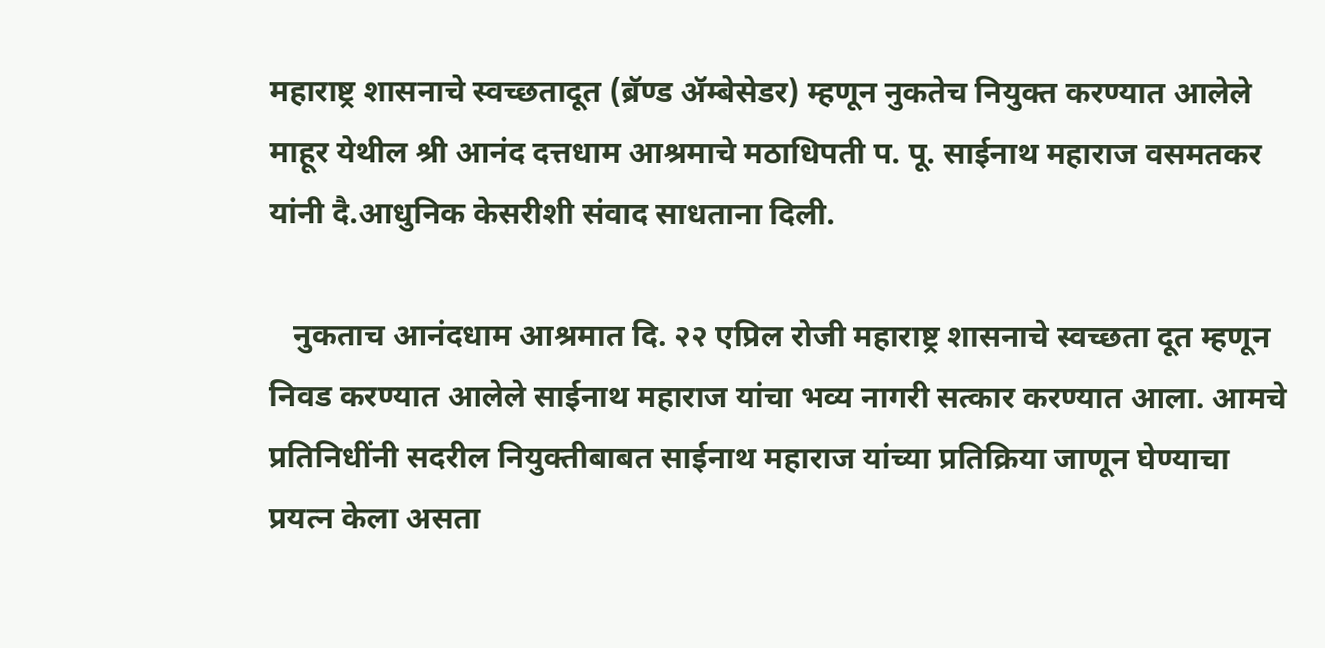महाराष्ट्र शासनाचे स्वच्छतादूत (ब्रॅण्ड ॲम्बेसेडर) म्हणून नुकतेच नियुक्त करण्यात आलेले माहूर येथील श्री आनंद दत्तधाम आश्रमाचे मठाधिपती प. पू. साईनाथ महाराज वसमतकर यांनी दै.आधुनिक केसरीशी संवाद साधताना दिली.

   नुकताच आनंदधाम आश्रमात दि. २२ एप्रिल रोजी महाराष्ट्र शासनाचे स्वच्छता दूत म्हणून निवड करण्यात आलेले साईनाथ महाराज यांचा भव्य नागरी सत्कार करण्यात आला. आमचे प्रतिनिधींनी सदरील नियुक्तीबाबत साईनाथ महाराज यांच्या प्रतिक्रिया जाणून घेण्याचा प्रयत्न केला असता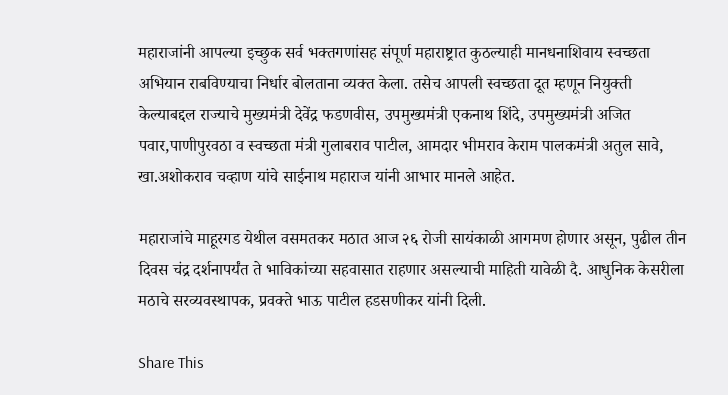महाराजांनी आपल्या इच्छुक सर्व भक्तगणांसह संपूर्ण महाराष्ट्रात कुठल्याही मानधनाशिवाय स्वच्छता अभियान राबविण्याचा निर्धार बोलताना व्यक्त केला. तसेच आपली स्वच्छता दूत म्हणून नियुक्ती केल्याबद्दल राज्याचे मुख्यमंत्री देवेंद्र फडणवीस, उपमुख्यमंत्री एकनाथ शिंदे, उपमुख्यमंत्री अजित पवार,पाणीपुरवठा व स्वच्छता मंत्री गुलाबराव पाटील, आमदार भीमराव केराम पालकमंत्री अतुल सावे, खा.अशोकराव चव्हाण यांचे साईनाथ महाराज यांनी आभार मानले आहेत.

महाराजांचे माहूरगड येथील वसमतकर मठात आज २६ रोजी सायंकाळी आगमण होणार असून, पुढील तीन दिवस चंद्र दर्शनापर्यंत ते भाविकांच्या सहवासात राहणार असल्याची माहिती यावेळी दै. आधुनिक केसरीला मठाचे सरव्यवस्थापक, प्रवक्ते भाऊ पाटील हडसणीकर यांनी दिली.

Share This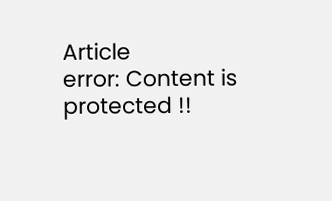Article
error: Content is protected !!